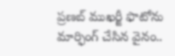ప్రణబ్ ముఖర్జీ ఫొటోను మార్ఫింగ్ చేసిన వైనం..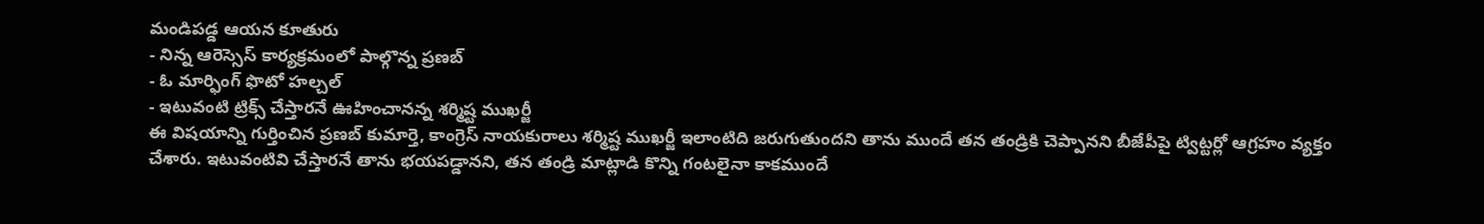మండిపడ్డ ఆయన కూతురు
- నిన్న ఆరెస్సెస్ కార్యక్రమంలో పాల్గొన్న ప్రణబ్
- ఓ మార్ఫింగ్ ఫొటో హల్చల్
- ఇటువంటి ట్రిక్స్ చేస్తారనే ఊహించానన్న శర్మిష్ట ముఖర్జీ
ఈ విషయాన్ని గుర్తించిన ప్రణబ్ కుమార్తె, కాంగ్రెస్ నాయకురాలు శర్మిష్ట ముఖర్జీ ఇలాంటిది జరుగుతుందని తాను ముందే తన తండ్రికి చెప్పానని బీజేపీపై ట్విట్టర్లో ఆగ్రహం వ్యక్తం చేశారు. ఇటువంటివి చేస్తారనే తాను భయపడ్డానని, తన తండ్రి మాట్లాడి కొన్ని గంటలైనా కాకముందే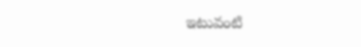ఇటువంటి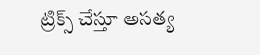ట్రిక్స్ చేస్తూ అసత్య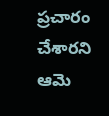ప్రచారం చేశారని ఆమె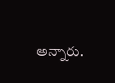అన్నారు.